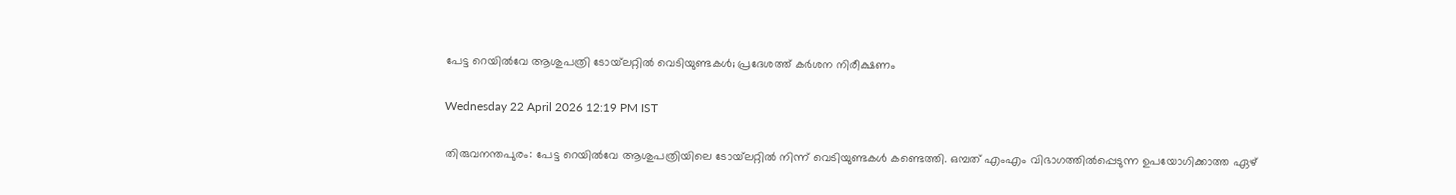പേട്ട റെയിൽവേ ആശുപത്രി ടോയ്‌ലറ്റിൽ വെടിയുണ്ടകൾ; പ്രദേശത്ത് കർശന നിരീക്ഷണം

Wednesday 22 April 2026 12:19 PM IST

തിരുവനന്തപുരം: പേട്ട റെയിൽവേ ആശുപത്രിയിലെ ടോയ്‌ലറ്റിൽ നിന്ന് വെടിയുണ്ടകൾ കണ്ടെത്തി. ഒമ്പത് എംഎം വിഭാഗത്തിൽപ്പെടുന്ന ഉപയോഗിക്കാത്ത ഏഴ്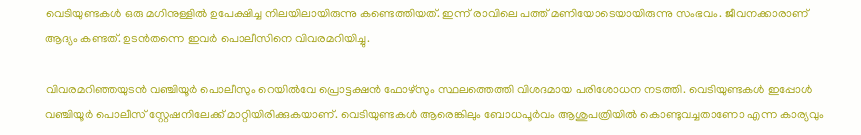വെടിയുണ്ടകൾ ഒരു മഗിനുള്ളിൽ ഉപേക്ഷിച്ച നിലയിലായിരുന്നു കണ്ടെത്തിയത്. ഇന്ന് രാവിലെ പത്ത് മണിയോടെയായിരുന്നു സംഭവം. ജീവനക്കാരാണ് ആദ്യം കണ്ടത്. ഉടൻതന്നെ ഇവർ പൊലീസിനെ വിവരമറിയിച്ചു.

വിവരമറിഞ്ഞയുടൻ വഞ്ചിയൂർ പൊലീസും റെയിൽവേ പ്രൊട്ടക്ഷൻ ഫോഴ്‌സും സ്ഥലത്തെത്തി വിശദമായ പരിശോധന നടത്തി. വെടിയുണ്ടകൾ ഇപ്പോൾ വഞ്ചിയൂർ പൊലീസ് സ്റ്റേഷനിലേക്ക് മാറ്റിയിരിക്കുകയാണ്. വെടിയുണ്ടകൾ ആരെങ്കിലും ബോധപൂർവം ആശുപത്രിയിൽ കൊണ്ടുവച്ചതാണോ എന്ന കാര്യവും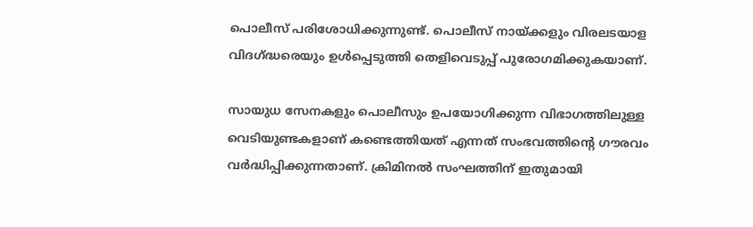പൊലീസ് പരിശോധിക്കുന്നുണ്ട്. പൊലീസ് നായ്‌ക്കളും വിരലടയാള വിദഗ്ദ്ധരെയും ഉൾപ്പെടുത്തി തെളിവെടുപ്പ് പുരോഗമിക്കുകയാണ്.

സായുധ സേനകളും പൊലീസും ഉപയോഗിക്കുന്ന വിഭാഗത്തിലുള്ള വെടിയുണ്ടകളാണ് കണ്ടെത്തിയത് എന്നത് സംഭവത്തിന്റെ ഗൗരവം വർദ്ധിപ്പിക്കുന്നതാണ്. ക്രിമിനൽ സംഘത്തിന് ഇതുമായി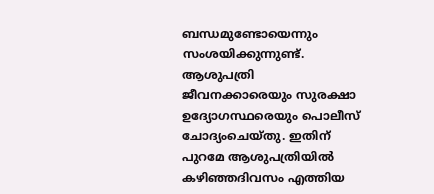ബന്ധമുണ്ടോയെന്നും സംശയിക്കുന്നുണ്ട്. ആശുപത്രി ജീവനക്കാരെയും സുരക്ഷാ ഉദ്യോഗസ്ഥരെയും പൊലീസ് ചോദ്യംചെയ്‌തു. ഇതിന് പുറമേ ആശുപത്രിയിൽ കഴിഞ്ഞദിവസം എത്തിയ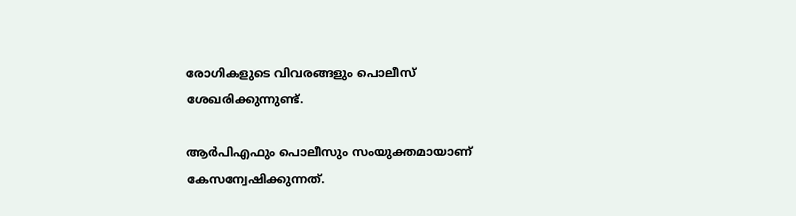രോഗികളുടെ വിവരങ്ങളും പൊലീസ് ശേഖരിക്കുന്നുണ്ട്.

ആർപിഎഫും പൊലീസും സംയുക്തമായാണ് കേസന്വേഷിക്കുന്നത്.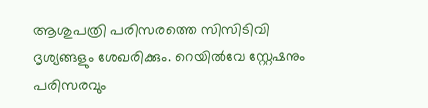ആശുപത്രി പരിസരത്തെ സിസിടിവി ദൃശ്യങ്ങളും ശേഖരിക്കും. റെയിൽവേ സ്റ്റേഷനും പരിസരവും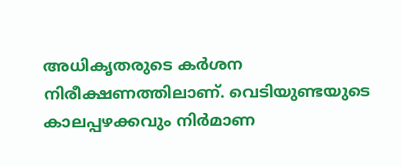അധികൃതരുടെ കർശന നിരീക്ഷണത്തിലാണ്. വെടിയുണ്ടയുടെ കാലപ്പഴക്കവും നിർമാണ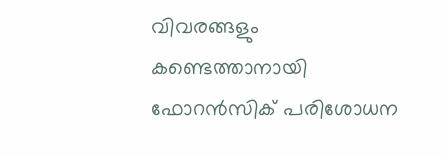വിവരങ്ങളും കണ്ടെത്താനായി ഫോറൻസിക് പരിശോധന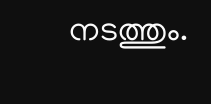നടത്തും.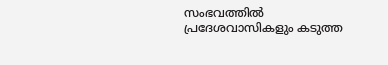സംഭവത്തിൽ പ്രദേശവാസികളും കടുത്ത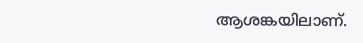ആശങ്കയിലാണ്.